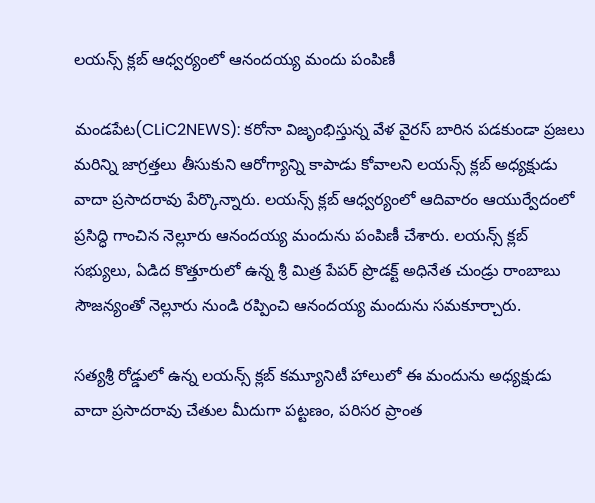లయన్స్ క్లబ్ ఆధ్వర్యంలో ఆనందయ్య మందు పంపిణీ

మండపేట(CLiC2NEWS): కరోనా విజృంభిస్తున్న వేళ వైరస్ బారిన పడకుండా ప్రజలు మరిన్ని జాగ్రత్తలు తీసుకుని ఆరోగ్యాన్ని కాపాడు కోవాలని లయన్స్ క్లబ్ అధ్యక్షుడు వాదా ప్రసాదరావు పేర్కొన్నారు. లయన్స్ క్లబ్ ఆధ్వర్యంలో ఆదివారం ఆయుర్వేదంలో ప్రసిద్ధి గాంచిన నెల్లూరు ఆనందయ్య మందును పంపిణీ చేశారు. లయన్స్ క్లబ్ సభ్యులు, ఏడిద కొత్తూరులో ఉన్న శ్రీ మిత్ర పేపర్ ప్రొడక్ట్ అధినేత చుండ్రు రాంబాబు సౌజన్యంతో నెల్లూరు నుండి రప్పించి ఆనందయ్య మందును సమకూర్చారు.

సత్యశ్రీ రోడ్డులో ఉన్న లయన్స్ క్లబ్ కమ్యూనిటీ హాలులో ఈ మందును అధ్యక్షుడు వాదా ప్రసాదరావు చేతుల మీదుగా పట్టణం, పరిసర ప్రాంత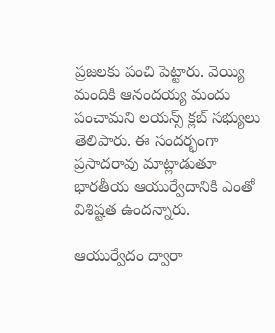ప్రజలకు పంచి పెట్టారు. వెయ్యి మందికి ఆనందయ్య మందు పంచామని లయన్స్ క్లబ్ సభ్యులు తెలిపారు. ఈ సందర్భంగా ప్రసాదరావు మాట్లాడుతూ భారతీయ ఆయుర్వేదానికి ఎంతో విశిష్టత ఉందన్నారు.

ఆయుర్వేదం ద్వారా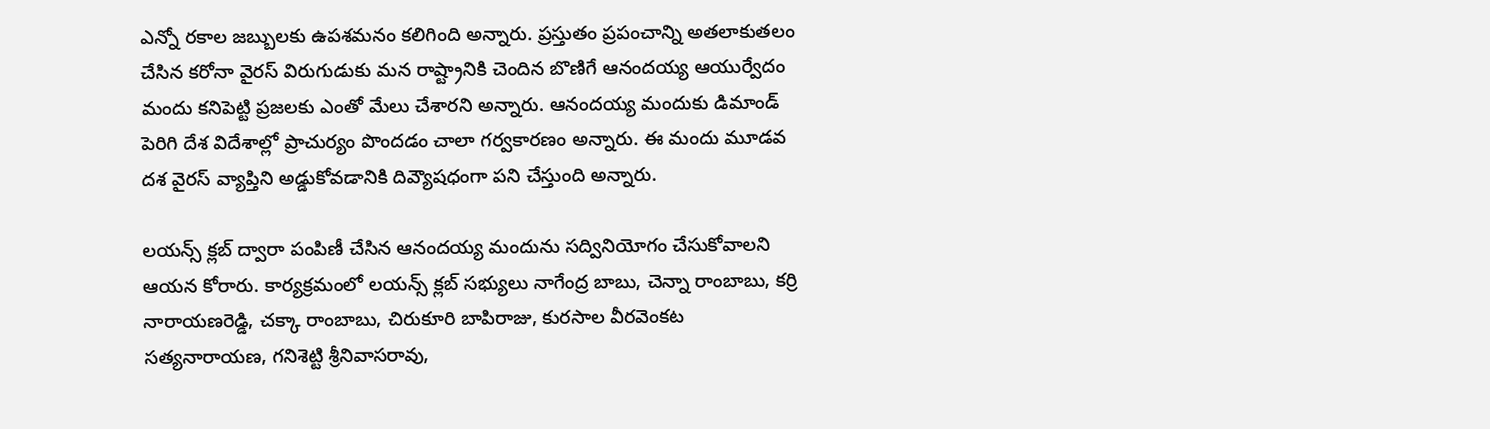ఎన్నో రకాల జబ్బులకు ఉపశమనం కలిగింది అన్నారు. ప్రస్తుతం ప్రపంచాన్ని అతలాకుతలం చేసిన కరోనా వైరస్ విరుగుడుకు మన రాష్ట్రానికి చెందిన బొణిగే ఆనందయ్య ఆయుర్వేదం మందు కనిపెట్టి ప్రజలకు ఎంతో మేలు చేశారని అన్నారు. ఆనందయ్య మందుకు డిమాండ్ పెరిగి దేశ విదేశాల్లో ప్రాచుర్యం పొందడం చాలా గర్వకారణం అన్నారు. ఈ మందు మూడవ దశ వైరస్ వ్యాప్తిని అడ్డుకోవడానికి దివ్యౌషధంగా పని చేస్తుంది అన్నారు.

లయన్స్ క్లబ్ ద్వారా పంపిణీ చేసిన ఆనందయ్య మందును సద్వినియోగం చేసుకోవాలని ఆయన కోరారు. కార్యక్రమంలో లయన్స్ క్లబ్ సభ్యులు నాగేంద్ర బాబు, చెన్నా రాంబాబు, కర్రి నారాయణరెడ్డి, చక్కా రాంబాబు, చిరుకూరి బాపిరాజు, కురసాల వీరవెంకట సత్యనారాయణ, గనిశెట్టి శ్రీనివాసరావు,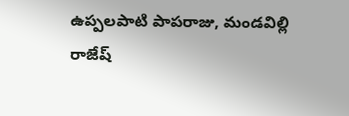ఉప్పలపాటి పాపరాజు, మండవిల్లి రాజేష్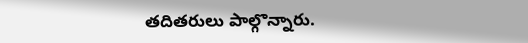తదితరులు పాల్గొన్నారు.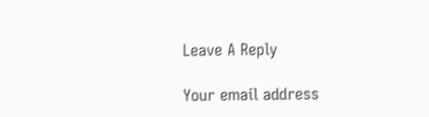Leave A Reply

Your email address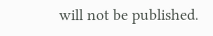will not be published.